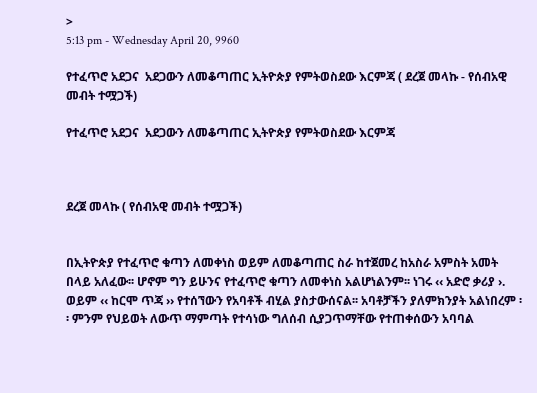>
5:13 pm - Wednesday April 20, 9960

የተፈጥሮ አደጋና  አደጋውን ለመቆጣጠር ኢትዮጵያ የምትወስደው እርምጃ ( ደረጀ መላኩ - የሰብአዊ መብት ተሟጋች)

የተፈጥሮ አደጋና  አደጋውን ለመቆጣጠር ኢትዮጵያ የምትወስደው እርምጃ



ደረጀ መላኩ ( የሰብአዊ መብት ተሟጋች)


በኢትዮጵያ የተፈጥሮ ቁጣን ለመቀነስ ወይም ለመቆጣጠር ስራ ከተጀመረ ከአስራ አምስት አመት በላይ አለፈው፡፡ ሆኖም ግን ይሁንና የተፈጥሮ ቁጣን ለመቀነስ አልሆነልንም፡፡ ነገሩ ‹‹ አድሮ ቃሪያ ›. ወይም ‹‹ ከርሞ ጥጃ ›› የተሰኘውን የአባቶች ብሂል ያስታውሰናል፡፡ አባቶቻችን ያለምክንያት አልነበረም ፡፡ ምንም የህይወት ለውጥ ማምጣት የተሳነው ግለሰብ ሲያጋጥማቸው የተጠቀሰውን አባባል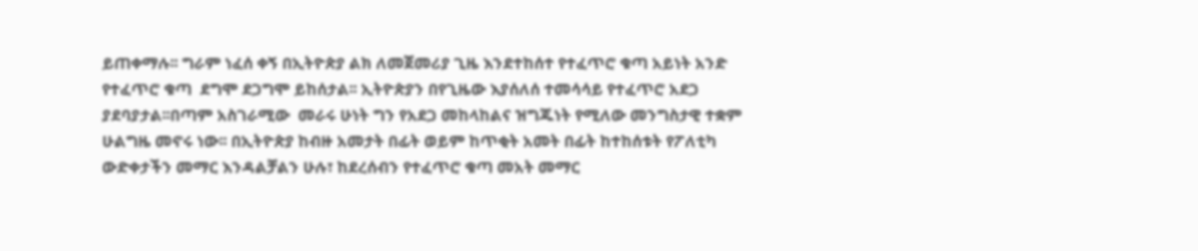ይጠቀማሉ፡፡ ግራም ነፈሰ ቀኝ በኢትዮጵያ ልክ ለመጀመሪያ ጊዜ እንደተከሰተ የተፈጥሮ ቁጣ አይነት አንድ የተፈጥሮ ቁጣ  ደግሞ ደጋግሞ ይከሰታል፡፡ ኢትዮጵያን በየጊዜው እያሰለሰ ተመሳሳይ የተፈጥሮ አደጋ ያደባያታል፡፡በጣም አስገራሚው  መራሩ ሁነት ግን የአደጋ መከላከልና ዝግጁነት የሚለው መንግስታዊ ተቋም ሁልግዜ መኖሩ ነው፡፡ በኢትዮጵያ ከብዙ አመታት በፊት ወይም ከጥቂት አመት በፊት ከተከሰቱት የፖለቲካ ውድቀታችን መማር እንዳልቻልን ሁሉ፣ ከደረሰብን የተፈጥሮ ቁጣ መአት መማር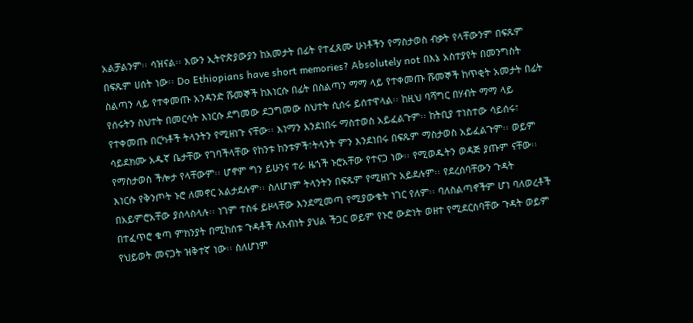አልቻልንም፡፡ ሳዝናል፡፡ እውን ኢትዮጵያውያን ከአመታት በፊት የተፈጸሙ ሁነቶችን የማስታወስ ብቃት የላቸውንም በፍጹም በፍጹም ሀሰት ነው፡፡ Do Ethiopians have short memories? Absolutely not በእኔ አስተያየት በመንግስት ስልጣን ላይ የተቀመጡ አንዳንድ ሹመኞች ከእነርሱ በፊት በስልጣን ማማ ላይ የተቀመጡ ሹመኞች ከጥቂት አመታት በፊት የሰሩትን ስህተት በመርሳት እነርሱ ደግመው ደጋግመው ስህተት ሲሰሩ ይሰተዋላል፡፡ ከዚህ ባሻግር በሃብት ማማ ላይ የተቀመጡ በርካቶች ትላንትን የሚዘነጉ ናቸው፡፡ እነማን እንደነበሩ ማስተወስ አይፈልጉም፡፡ ከትቢያ ተነስተው ሳይሰሩ፣ ሳይደክሙ አዱኛ ቤታቸው የገባችላቸው የከንቱ ከንቱዎች፣ትላንት ምን እንደነበሩ በፍጹም ማስታወስ አይፈልጉም፡፡ ወይም የማስታወስ ችሎታ የላቸውም፡፡ ሆኖም ግን ይሁንና ተራ ዜጎች ኑሮአቸው የተናጋ ነው፡፡ የሚወዱትን ወዳጅ ያጡም ናቸው፡፡ እነርሱ የቅንጦት ኑሮ ለመኖር አልታደሉም፡፡ ስለሆነም ትላንትን በፍጹም የሚዘነጉ አይደሉም፡፡ የደረሰባቸውን ጉዳት በአይምሮአቸው ያሰላስላሉ፡፡ ነገም ተስፋ ይዞላቸው እንደሚመጣ የሚያውቁት ነገር የለም፡፡ ባለስልጣኖችም ሆነ ባለወረቶች በተፈጥሮ ቁጣ ምክንያት በሚከሰቱ ጉዳቶች ለአብነት ያህል ችጋር ወይም የኑሮ ውድነት ወዘተ የሚደርስባቸው ጉዳት ወይም የህይወት መናጋት ዝቅተኛ ነው፡፡ ስለሆነም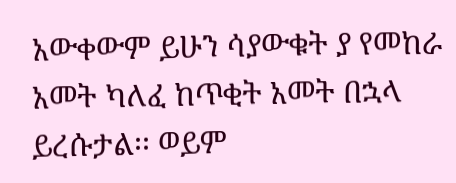አውቀውም ይሁን ሳያውቁት ያ የመከራ አመት ካለፈ ከጥቂት አመት በኋላ ይረሱታል፡፡ ወይም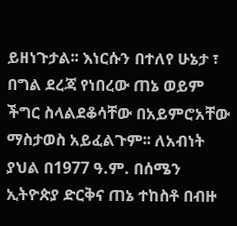ይዘነጉታል፡፡ እነርሱን በተለየ ሁኔታ ፣ በግል ደረጃ የነበረው ጠኔ ወይም ችግር ስላልደቆሳቸው በአይምሮአቸው ማስታወስ አይፈልጉም፡፡ ለአብነት ያህል በ1977 ዓ.ም. በሰሜን ኢትዮጵያ ድርቅና ጠኔ ተከስቶ በብዙ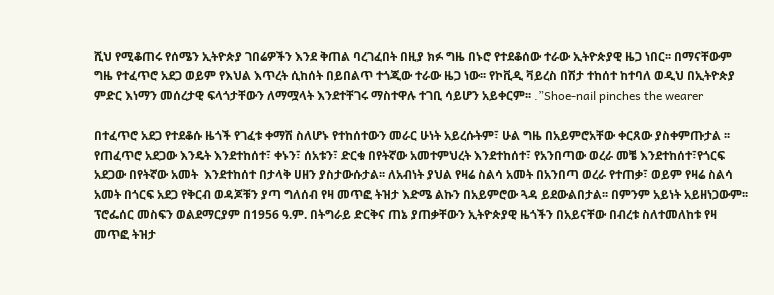ሺህ የሚቆጠሩ የሰሜን ኢትዮጵያ ገበሬዎችን እንደ ቅጠል ባረገፈበት በዚያ ክፉ ግዜ በኑሮ የተደቆሰው ተራው ኢትዮጵያዊ ዜጋ ነበር፡፡ በማናቸውም ግዜ የተፈጥሮ አደጋ ወይም የእህል እጥረት ሲከሰት በይበልጥ ተጎጂው ተራው ዜጋ ነው፡፡ የኮቪዲ ቫይረስ በሽታ ተከሰተ ከተባለ ወዲህ በኢትዮጵያ ምድር እነማን መሰረታዊ ፍላጎታቸውን ለማሟላት እንደተቸገሩ ማስተዋሉ ተገቢ ሳይሆን አይቀርም፡፡ .”Shoe-nail pinches the wearer

በተፈጥሮ አደጋ የተደቆሱ ዜጎች የገፈቱ ቀማሽ ስለሆኑ የተከሰተውን መራር ሁነት አይረሱትም፣ ሁል ግዜ በአይምሮአቸው ቀርጸው ያስቀምጡታል ፡፡ የጠፈጥሮ አደጋው እንዴት እንደተከሰተ፣ ቀኑን፣ ሰአቱን፣ ድርቁ በየትኛው አመተምህረት እንደተከሰተ፣ የአንበጣው ወረራ መቼ እንደተከሰተ፣የጎርፍ አደጋው በየትኛው አመት  እንደተከሰተ በታላቅ ሀዘን ያስታውሱታል፡፡ ለአብነት ያህል የዛሬ ስልሳ አመት በአንበጣ ወረራ የተጠቃ፣ ወይም የዛሬ ስልሳ አመት በጎርፍ አደጋ የቅርብ ወዳጆቹን ያጣ ግለሰብ የዛ መጥፎ ትዝታ እድሜ ልኩን በአይምሮው ጓዳ ይደውልበታል፡፡ በምንም አይነት አይዘነጋውም፡፡ ፕሮፌሰር መስፍን ወልደማርያም በ1956 ዓ.ም. በትግራይ ድርቅና ጠኔ ያጠቃቸውን ኢትዮጵያዊ ዜጎችን በአይናቸው በብረቱ ስለተመለከቱ የዛ መጥፎ ትዝታ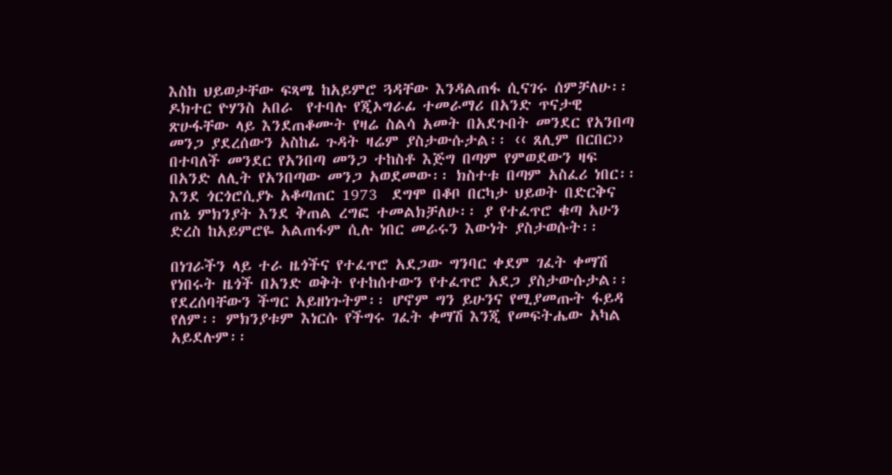እስከ ህይወታቸው ፍጻሜ ከአይምሮ ጓዳቸው እንዳልጠፋ ሲናገሩ ሰምቻለሁ፡፡ ዶክተር ዮሃንስ አበራ  የተባሉ የጂኦግራፊ ተመራማሪ በአንድ ጥናታዊ ጽሁፋቸው ላይ እንደጠቆሙት የዛሬ ስልሳ አመት በአደጉበት መንደር የአንበጣ መንጋ ያደረሰውን አስከፊ ጉዳት ዛሬም ያስታውሱታል፡፡ ‹‹ ጸሊም በርበር›› በተባለች መንደር የአንበጣ መንጋ ተከስቶ እጅግ በጣም የምወደውን ዛፍ በአንድ ለሊት የአንበጣው መንጋ አወደመው፡፡ ክስተቱ በጣም አስፈሪ ነበር፡፡ እንደ ጎርጎሮሲያኑ አቆጣጠር 1973  ደግሞ በቆቦ በርካታ ህይወት በድርቅና ጠኔ ምክንያት እንደ ቅጠል ረግፎ ተመልክቻለሁ፡፡ ያ የተፈጥሮ ቁጣ አሁን ድረስ ከአይምሮዬ አልጠፋም ሲሉ ነበር መራሩን እውነት ያስታወሱት፡፡

በነገራችን ላይ ተራ ዜጎችና የተፈጥሮ አደጋው ግንባር ቀደም ገፈት ቀማሽ የነበሩት ዜጎች በአንድ ወቅት የተከሰተውን የተፈጥሮ አደጋ ያስታውሱታል፡፡ የደረሰባቸውን ችግር አይዘነጉትም፡፡ ሆኖም ግን ይሁንና የሚያመጡት ፋይዳ የለም፡፡ ምክንያቱም እነርሱ የችግሩ ገፈት ቀማሽ እንጂ የመፍትሔው አካል አይደሉም፡፡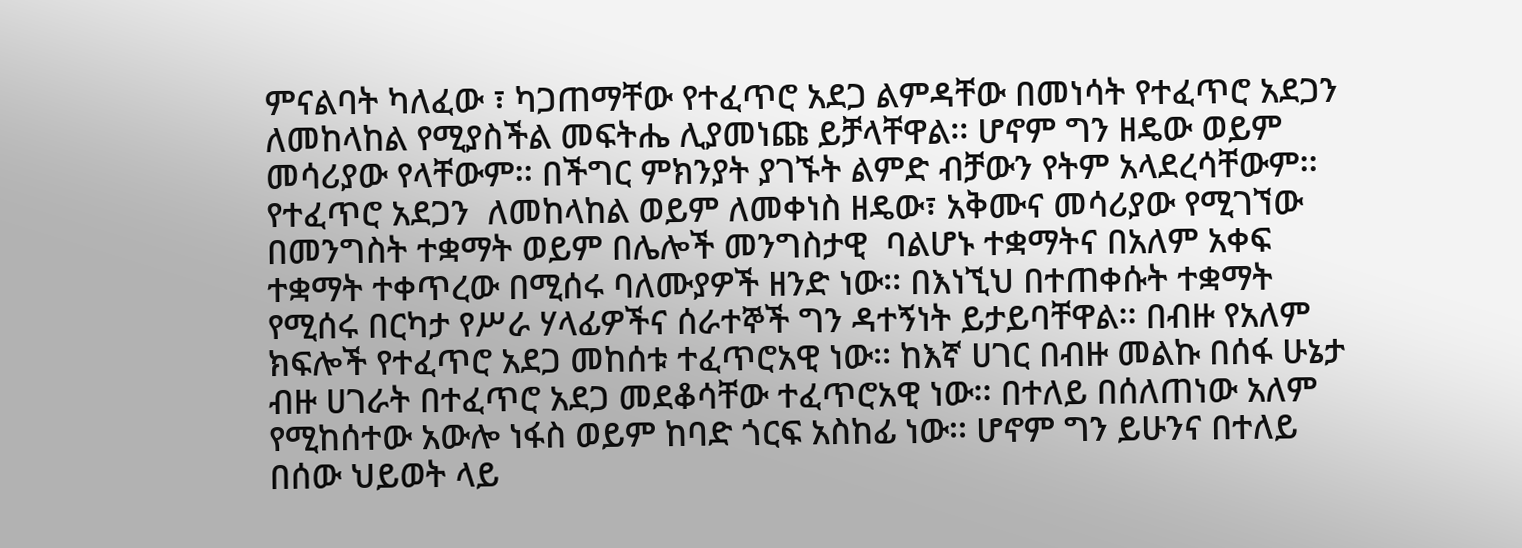ምናልባት ካለፈው ፣ ካጋጠማቸው የተፈጥሮ አደጋ ልምዳቸው በመነሳት የተፈጥሮ አደጋን ለመከላከል የሚያስችል መፍትሔ ሊያመነጩ ይቻላቸዋል፡፡ ሆኖም ግን ዘዴው ወይም መሳሪያው የላቸውም፡፡ በችግር ምክንያት ያገኙት ልምድ ብቻውን የትም አላደረሳቸውም፡፡ የተፈጥሮ አደጋን  ለመከላከል ወይም ለመቀነስ ዘዴው፣ አቅሙና መሳሪያው የሚገኘው በመንግስት ተቋማት ወይም በሌሎች መንግስታዊ  ባልሆኑ ተቋማትና በአለም አቀፍ ተቋማት ተቀጥረው በሚሰሩ ባለሙያዎች ዘንድ ነው፡፡ በእነኚህ በተጠቀሱት ተቋማት የሚሰሩ በርካታ የሥራ ሃላፊዎችና ሰራተኞች ግን ዳተኝነት ይታይባቸዋል፡፡ በብዙ የአለም ክፍሎች የተፈጥሮ አደጋ መከሰቱ ተፈጥሮአዊ ነው፡፡ ከእኛ ሀገር በብዙ መልኩ በሰፋ ሁኔታ ብዙ ሀገራት በተፈጥሮ አደጋ መደቆሳቸው ተፈጥሮአዊ ነው፡፡ በተለይ በሰለጠነው አለም የሚከሰተው አውሎ ነፋስ ወይም ከባድ ጎርፍ አስከፊ ነው፡፡ ሆኖም ግን ይሁንና በተለይ በሰው ህይወት ላይ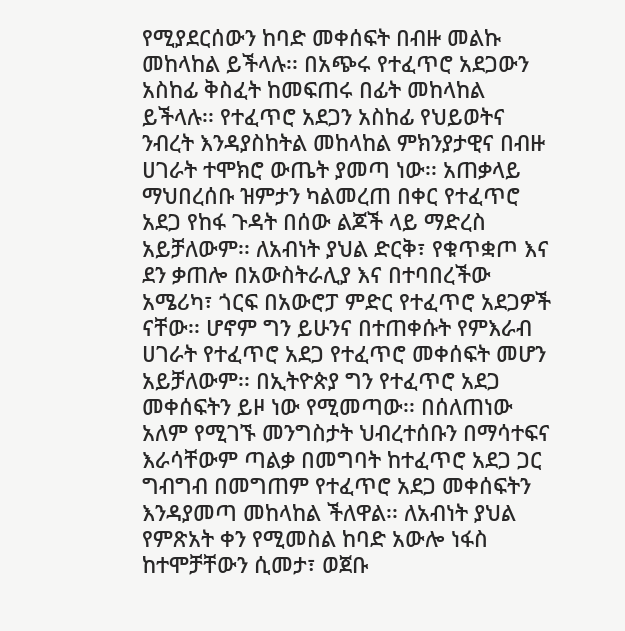የሚያደርሰውን ከባድ መቀሰፍት በብዙ መልኩ መከላከል ይችላሉ፡፡ በአጭሩ የተፈጥሮ አደጋውን አስከፊ ቅስፈት ከመፍጠሩ በፊት መከላከል ይችላሉ፡፡ የተፈጥሮ አደጋን አስከፊ የህይወትና ንብረት እንዳያስከትል መከላከል ምክንያታዊና በብዙ ሀገራት ተሞክሮ ውጤት ያመጣ ነው፡፡ አጠቃላይ ማህበረሰቡ ዝምታን ካልመረጠ በቀር የተፈጥሮ አደጋ የከፋ ጉዳት በሰው ልጆች ላይ ማድረስ አይቻለውም፡፡ ለአብነት ያህል ድርቅ፣ የቁጥቋጦ እና ደን ቃጠሎ በአውስትራሊያ እና በተባበረችው አሜሪካ፣ ጎርፍ በአውሮፓ ምድር የተፈጥሮ አደጋዎች ናቸው፡፡ ሆኖም ግን ይሁንና በተጠቀሱት የምእራብ ሀገራት የተፈጥሮ አደጋ የተፈጥሮ መቀሰፍት መሆን አይቻለውም፡፡ በኢትዮጵያ ግን የተፈጥሮ አደጋ መቀሰፍትን ይዞ ነው የሚመጣው፡፡ በሰለጠነው አለም የሚገኙ መንግስታት ህብረተሰቡን በማሳተፍና እራሳቸውም ጣልቃ በመግባት ከተፈጥሮ አደጋ ጋር ግብግብ በመግጠም የተፈጥሮ አደጋ መቀሰፍትን እንዳያመጣ መከላከል ችለዋል፡፡ ለአብነት ያህል የምጽአት ቀን የሚመስል ከባድ አውሎ ነፋስ ከተሞቻቸውን ሲመታ፣ ወጀቡ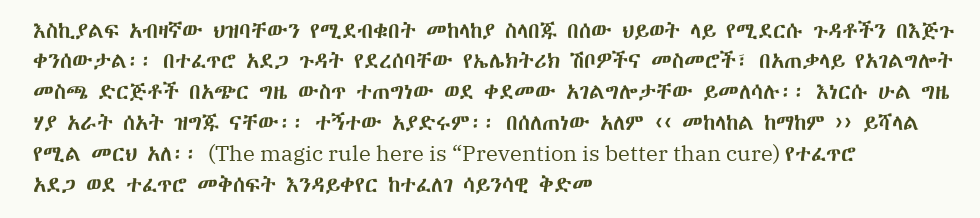እስኪያልፍ አብዛኛው ህዝባቸውን የሚደብቁበት መከላከያ ስላበጁ በሰው ህይወት ላይ የሚደርሱ ጉዳቶችን በእጅጉ ቀንሰውታል፡፡ በተፈጥሮ አደጋ ጉዳት የደረሰባቸው የኤሌክትሪክ ሽቦዎችና መስመሮች፣ በአጠቃላይ የአገልግሎት መስጫ ድርጅቶች በአጭር ግዜ ውስጥ ተጠግነው ወደ ቀደመው አገልግሎታቸው ይመለሳሉ፡፡ እነርሱ ሁል ግዜ ሃያ አራት ሰአት ዝግጁ ናቸው፡፡ ተኝተው አያድሩም፡፡ በሰለጠነው አለም ‹‹ መከላከል ከማከም ›› ይሻላል የሚል መርህ አለ፡፡ (The magic rule here is “Prevention is better than cure) የተፈጥሮ አደጋ ወደ ተፈጥሮ መቅሰፍት እንዳይቀየር ከተፈለገ ሳይንሳዊ ቅድመ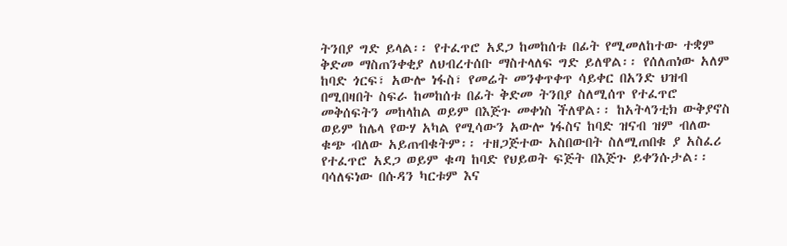ትንበያ ግድ ይላል፡፡ የተፈጥሮ አደጋ ከመከሰቱ በፊት የሚመለከተው ተቋም ቅድመ ማስጠንቀቂያ ለህብረተሰቡ ማስተላለፍ ግድ ይለዋል፡፡ የሰለጠነው አለም ከባድ ጎርፍ፣ አውሎ ነፋስ፣ የመሬት መንቀጥቀጥ ሳይቀር በአንድ ህዝብ በሚበዛበት ስፍራ ከመከሰቱ በፊት ቅድመ ትንበያ ስለሚሰጥ የተፈጥሮ መቅሰፍትን መከላከል ወይም በእጅጉ መቀነስ ችለዋል፡፡ ከአትላንቲክ ውቅያኖስ ወይም ከሌላ የውሃ አካል የሚሳውን አውሎ ነፋስና ከባድ ዝናብ ዝም ብለው ቁጭ ብለው አይጠብቁትም፡፡ ተዘጋጅተው አስበውበት ስለሚጠበቁ ያ አስፈሪ የተፈጥሮ አደጋ ወይም ቁጣ ከባድ የህይወት ፍጅት በእጅጉ ይቀንሱታል፡፡ ባሳለፍነው በሱዳን ካርቱም እና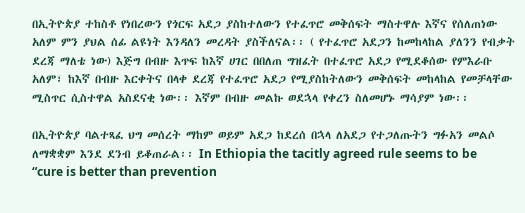በኢትዮጵያ ተከስቶ የነበረውን የጎርፍ አደጋ ያስከተለውን የተፈጥሮ መቅሰፍት ማስተዋሉ እኛና የሰለጠነው አለም ምን ያህል ሰፊ ልዩነት እንዳለን መረዳት ያስችለናል፡፡ ( የተፈጥሮ አደጋን ከመከላከል ያለንን የብቃት ደረጃ ማለቴ ነው) እጅግ በብዙ እጥፍ ከእኛ ሀገር በበለጠ ግዝፈት በተፈጥሮ አደጋ የሚደቆሰው የምእራቡ አለም፣ ከእኛ በብዙ እርቀትና በላቀ ደረጃ የተፈጥሮ አደጋ የሚያስከትለውን መቅሰፍት መከላከል የመቻላቸው ሚስጥር ሲስተዋል አስደናቂ ነው፡፡ እኛም በብዙ መልኩ ወደኋላ የቀረን ስለመሆኑ ማሳያም ነው፡፡

በኢትዮጵያ ባልተጻፈ ህግ መሰረት ማከም ወይም አደጋ ከደረሰ በኋላ ለአደጋ የተጋለጡትን ግፉአን መልሶ ለማቋቋም እንደ ደንብ ይቆጠራል፡፡ In Ethiopia the tacitly agreed rule seems to be “cure is better than prevention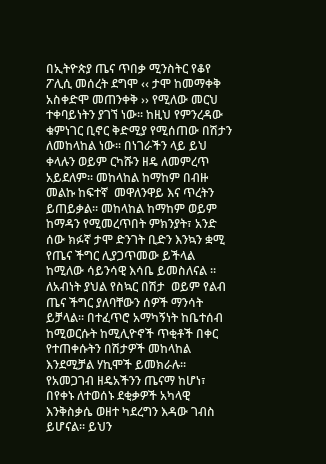በኢትዮጵያ ጤና ጥበቃ ሚንስትር የቆየ ፖሊሲ መሰረት ደግሞ ‹‹ ታሞ ከመማቀቅ አስቀድሞ መጠንቀቅ ›› የሚለው መርህ ተቀባይነትን ያገኘ ነው፡፡ ከዚህ የምንረዳው ቁምነገር ቢኖር ቅድሚያ የሚሰጠው በሽታን ለመከላከል ነው፡፡ በነገራችን ላይ ይህ ቀላሉን ወይም ርካሹን ዘዴ ለመምረጥ አይደለም፡፡ መከላከል ከማከም በብዙ መልኩ ከፍተኛ  መዋለንዋይ እና ጥረትን ይጠይቃል፡፡ መከላከል ከማከም ወይም ከማዳን የሚመረጥበት ምክንያት፣ አንድ ሰው ክፉኛ ታሞ ድንገት ቢድን እንኳን ቋሚ የጤና ችግር ሊያጋጥመው ይችላል ከሚለው ሳይንሳዊ እሳቤ ይመስለናል ፡፡ ለአብነት ያህል የስኳር በሽታ  ወይም የልብ ጤና ችግር ያለባቸውን ሰዎች ማንሳት ይቻላል፡፡ በተፈጥሮ አማካኝነት ከቤተሰብ ከሚወርሱት ከሚሊዮኖች ጥቂቶች በቀር የተጠቀሱትን በሽታዎች መከላከል እንደሚቻል ሃኪሞች ይመክራሉ፡፡ የአመጋገብ ዘዴአችንን ጤናማ ከሆነ፣ በየቀኑ ለተወሰኑ ደቂቃዎች አካላዊ እንቅስቃሴ ወዘተ ካደረግን እዳው ገብስ ይሆናል፡፡ ይህን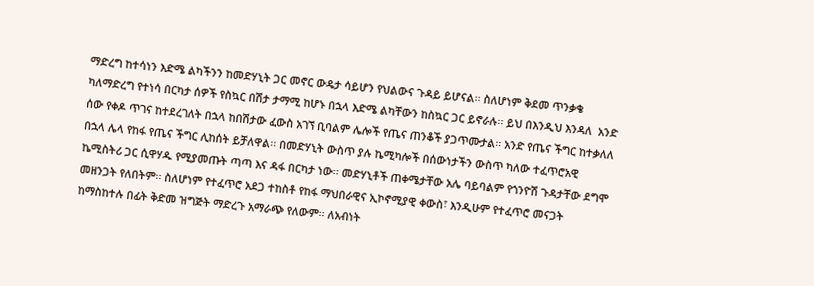ማድረግ ከተሳነን እድሜ ልካችንን ከመድሃኒት ጋር መኖር ውዴታ ሳይሆን የህልውና ጉዳይ ይሆናል፡፡ ስለሆነም ቅደመ ጥንቃቄ ካለማድረግ የተነሳ በርካታ ሰዎች የስኳር በሽታ ታማሚ ከሆኑ በኋላ እድሜ ልካቸውን ከስኳር ጋር ይኖራሉ፡፡ ይህ በእንዲህ እንዳለ  አንድ ሰው የቀዶ ጥገና ከተደረገለት በኋላ ከበሽታው ፈውስ አገኘ ቢባልም ሌሎች የጤና ጠንቆች ያጋጥሙታል፡፡ አንድ የጤና ችግር ከተቃለለ በኋላ ሌላ የከፋ የጤና ችግር ሊከሰት ይቻለዋል፡፡ በመድሃኒት ውስጥ ያሉ ኬሚካሎች በሰውነታችን ውስጥ ካለው ተፈጥሮአዊ ኬሚስትሪ ጋር ሲዋሃዱ የሚያመጡት ጣጣ እና ዳፋ በርካታ ነው፡፡ መድሃኒቶች ጠቀሜታቸው አሌ ባይባልም የጎንዮሽ ጉዳታቸው ደግሞ መዘንጋት የለበትም፡፡ ስለሆነም የተፈጥሮ አደጋ ተከስቶ የከፋ ማህበራዊና ኢኮኖሚያዊ ቀውስ፣ እንዲሁም የተፈጥሮ መናጋት ከማስከተሉ በፊት ቅድመ ዝግጅት ማድረጉ አማራጭ የለውም፡፡ ለአብነት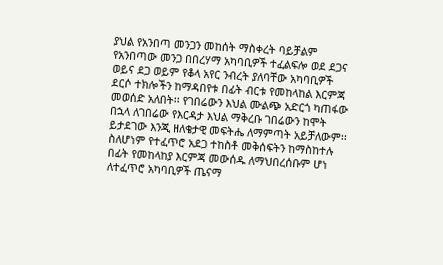ያህል የአንበጣ መንጋን መከሰት ማስቀረት ባይቻልም የአንበጣው መንጋ በበረሃማ አካባቢዎች ተፈልፍሎ ወደ ደጋና ወይና ደጋ ወይም የቆላ አየር ንብረት ያለባቸው አካባቢዎች ደርሶ ተክሎችን ከማዳበየቱ በፊት ብርቱ የመከላከል እርምጃ መወሰድ አለበት፡፡ የገበሬውን እህል ሙልጭ አድርጎ ካጠፋው በኋላ ለገበሬው የእርዳታ እህል ማቅረቡ ገበሬውን ከሞት ይታደገው እንጂ ዘለቄታዊ መፍትሔ ለማምጣት አይቻለውም፡፡ ስለሆነም የተፈጥሮ አደጋ ተከስቶ መቅሰፍትን ከማስከተሉ በፊት የመከላከያ እርምጃ መውሰዱ ለማህበረሰቡም ሆነ ለተፈጥሮ አካባቢዎች ጤናማ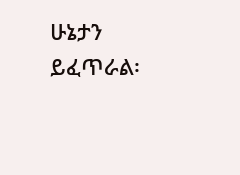ሁኔታን ይፈጥራል፡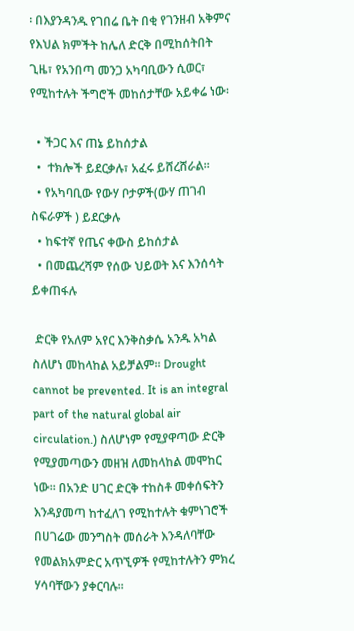፡ በእያንዳንዱ የገበሬ ቤት በቂ የገንዘብ አቅምና የእህል ክምችት ከሌለ ድርቅ በሚከሰትበት ጊዜ፣ የአንበጣ መንጋ አካባቢውን ሲወር፣ የሚከተሉት ችግሮች መከሰታቸው አይቀሬ ነው፡

  • ችጋር እና ጠኔ ይከሰታል
  •  ተክሎች ይደርቃሉ፣ አፈሩ ይሸረሸራል፡፡
  • የአካባቢው የውሃ ቦታዎች(ውሃ ጠገብ ስፍራዎች ) ይደርቃሉ
  • ከፍተኛ የጤና ቀውስ ይከሰታል
  • በመጨረሻም የሰው ህይወት እና እንሰሳት ይቀጠፋሉ

 ድርቅ የአለም አየር እንቅስቃሴ አንዱ አካል ስለሆነ መከላከል አይቻልም፡፡ Drought cannot be prevented. It is an integral part of the natural global air circulation.) ስለሆነም የሚያዋጣው ድርቅ የሚያመጣውን መዘዝ ለመከላከል መሞከር ነው፡፡ በአንድ ሀገር ድርቅ ተከስቶ መቀሰፍትን እንዳያመጣ ከተፈለገ የሚከተሉት ቁምነገሮች በሀገሬው መንግስት መሰራት እንዳለባቸው የመልክአምድር አጥኚዎች የሚከተሉትን ምክረ ሃሳባቸውን ያቀርባሉ፡፡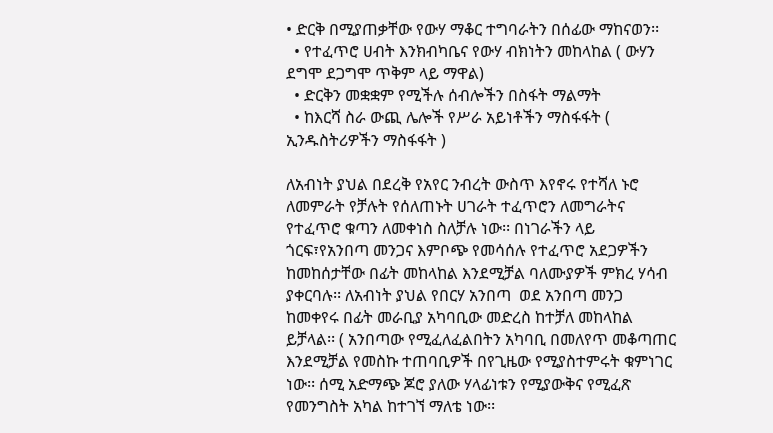• ድርቅ በሚያጠቃቸው የውሃ ማቆር ተግባራትን በሰፊው ማከናወን፡፡
  • የተፈጥሮ ሀብት እንክብካቤና የውሃ ብክነትን መከላከል ( ውሃን ደግሞ ደጋግሞ ጥቅም ላይ ማዋል)
  • ድርቅን መቋቋም የሚችሉ ሰብሎችን በስፋት ማልማት
  • ከእርሻ ስራ ውጪ ሌሎች የሥራ አይነቶችን ማስፋፋት ( ኢንዱስትሪዎችን ማስፋፋት )

ለአብነት ያህል በደረቅ የአየር ንብረት ውስጥ እየኖሩ የተሻለ ኑሮ ለመምራት የቻሉት የሰለጠኑት ሀገራት ተፈጥሮን ለመግራትና የተፈጥሮ ቁጣን ለመቀነስ ስለቻሉ ነው፡፡ በነገራችን ላይ ጎርፍ፣የአንበጣ መንጋና እምቦጭ የመሳሰሉ የተፈጥሮ አደጋዎችን ከመከሰታቸው በፊት መከላከል እንደሚቻል ባለሙያዎች ምክረ ሃሳብ ያቀርባሉ፡፡ ለአብነት ያህል የበርሃ አንበጣ  ወደ አንበጣ መንጋ ከመቀየሩ በፊት መራቢያ አካባቢው መድረስ ከተቻለ መከላከል ይቻላል፡፡ ( አንበጣው የሚፈለፈልበትን አካባቢ በመለየጥ መቆጣጠር እንደሚቻል የመስኩ ተጠባቢዎች በየጊዜው የሚያስተምሩት ቁምነገር ነው፡፡ ሰሚ አድማጭ ጆሮ ያለው ሃላፊነቱን የሚያውቅና የሚፈጽ የመንግስት አካል ከተገኘ ማለቴ ነው፡፡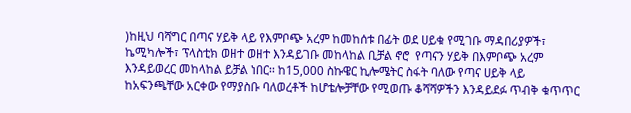)ከዚህ ባሻግር በጣና ሃይቅ ላይ የእምቦጭ አረም ከመከሰቱ በፊት ወደ ሀይቁ የሚገቡ ማዳበሪያዎች፣ ኬሚካሎች፣ ፕላስቲክ ወዘተ ወዘተ እንዳይገቡ መከላከል ቢቻል ኖሮ  የጣናን ሃይቅ በእምቦጭ አረም እንዳይወረር መከላከል ይቻል ነበር፡፡ ከ15,000 ስኩዌር ኪሎሜትር ስፋት ባለው የጣና ሀይቅ ላይ ከአፍንጫቸው አርቀው የማያስቡ ባለወረቶች ከሆቴሎቻቸው የሚወጡ ቆሻሻዎችን እንዳይደፉ ጥብቅ ቁጥጥር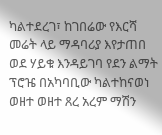ካልተደረገ፣ ከገበሬው የእርሻ መሬት ላይ ማዳባሪያ እየታጠበ ወደ ሃይቁ እንዳይገባ የደን ልማት ፕሮዤ በአካባቢው ካልተከናወነ ወዘተ ወዘተ ጸረ አረም ማሽን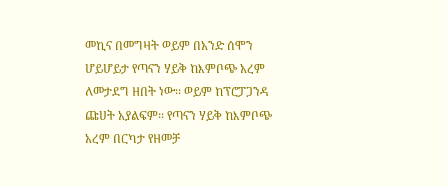መኪና በመግዛት ወይም በአንድ ሰሞን ሆይሆይታ የጣናን ሃይቅ ከእምቦጭ አረም ለመታደግ ዘበት ነው፡፡ ወይም ከፕሮፓጋንዳ ጩሀት አያልፍም፡፡ የጣናን ሃይቅ ከእምቦጭ አረም በርካታ የዘመቻ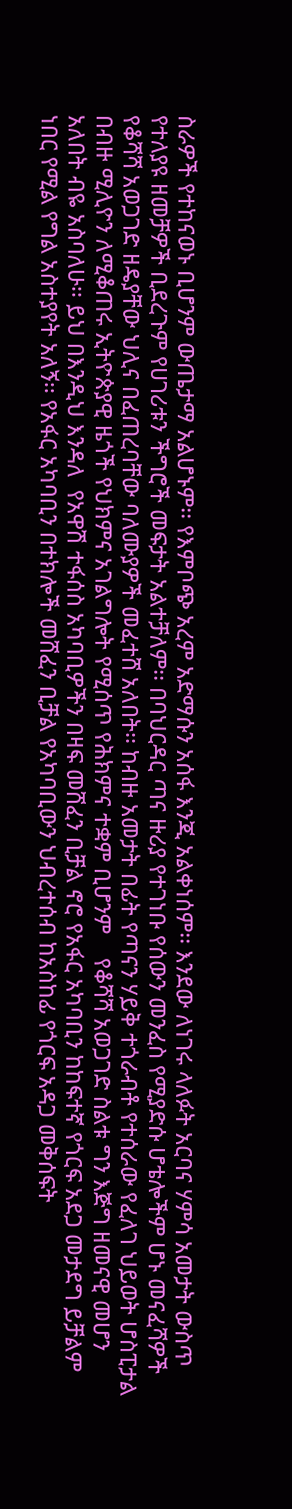ስራዎች የተከናወኑ ቢሆንም ውጤታማ አልሆኑም፡፡ የእምቦጭ አረም አድማሱን አሰፋ እንጂ አልቀነሰም፡፡ እንደው ለነገሩ ላለፉት አርባና ሃምሳ አመታት ውስጥ የተለያዩ ዘመቻዎች ቢደረጉም የሀገሪቱን ችግሮች መፍታት አልተቻለም፡፡ በባህርዳር ጣና ዙሪያ የተገነቡ የሰውን መንፈስ የሚያድሱ ሆቴሎችም ሆኑ መናፈሻዎች የቆሻሻ አወጋገድ ዘዴያቸው ህሊና በፈጠረባቸው ባለሙያዎች መፈተሸ አለበት፡፡ ከብዙ አመታት በፊት የጣናን ሃይቅ ተጎራብቶ የተሰራው የፈለገ ህይወት ሆስፒታል በብዙ ሚሊዮን ለሚቆጠሩ ኢትዮጵያዊ ዜጎች የህክምና አገልግሎት የሚሰጥ የሕክምና ተቋም ቢሆንም    የቆሻሻ አወጋገድ ስልቱ ግን እጅግ ዘመናዊ መሆን አለበት ብዬ አስባለሁ፡፡ ይህ በእንዲህ እንዳለ  የአዋሽ ተፋሰስ አካባቢዎችን በዛፍ መሸፈን ቢቻል ኖሮ የአፋር አካባቢን ከከፍተኛ የጎርፍ አደጋ መታደግ ይቻልም ነበር የሚል የግል አስተያየት አለኝ፡፡ የአፋር አካባቢን በተክሎች መሸፈን ቢቻል የአካባቢውን ህብረተሰብ ከአስከፊ የጎርፍ አዳጋ መቅሰፍት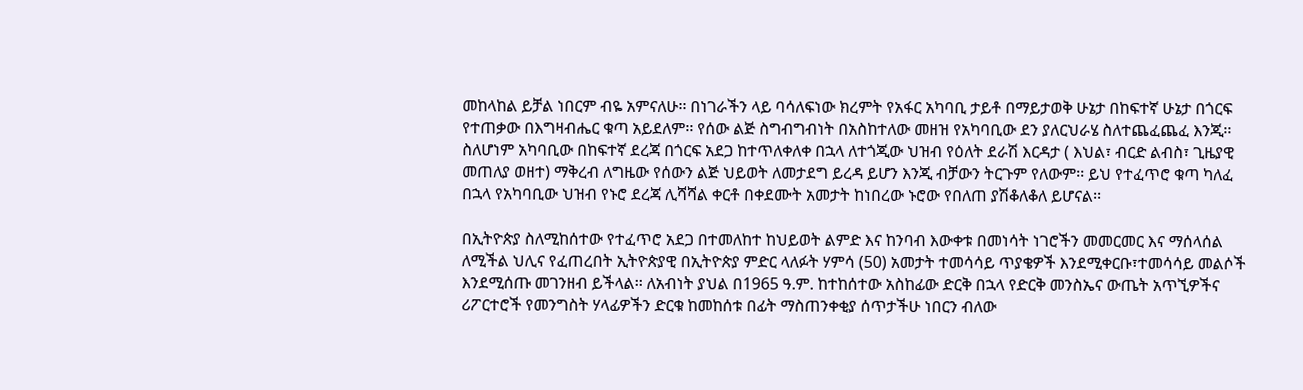መከላከል ይቻል ነበርም ብዬ አምናለሁ፡፡ በነገራችን ላይ ባሳለፍነው ክረምት የአፋር አካባቢ ታይቶ በማይታወቅ ሁኔታ በከፍተኛ ሁኔታ በጎርፍ የተጠቃው በእግዛብሔር ቁጣ አይደለም፡፡ የሰው ልጅ ስግብግብነት በአስከተለው መዘዝ የአካባቢው ደን ያለርህራሄ ስለተጨፈጨፈ እንጂ፡፡ ስለሆነም አካባቢው በከፍተኛ ደረጃ በጎርፍ አደጋ ከተጥለቀለቀ በኋላ ለተጎጂው ህዝብ የዕለት ደራሽ እርዳታ ( እህል፣ ብርድ ልብስ፣ ጊዜያዊ መጠለያ ወዘተ) ማቅረብ ለግዜው የሰውን ልጅ ህይወት ለመታደግ ይረዳ ይሆን እንጂ ብቻውን ትርጉም የለውም፡፡ ይህ የተፈጥሮ ቁጣ ካለፈ በኋላ የአካባቢው ህዝብ የኑሮ ደረጃ ሊሻሻል ቀርቶ በቀደሙት አመታት ከነበረው ኑሮው የበለጠ ያሽቆለቆለ ይሆናል፡፡

በኢትዮጵያ ስለሚከሰተው የተፈጥሮ አደጋ በተመለከተ ከህይወት ልምድ እና ከንባብ እውቀቱ በመነሳት ነገሮችን መመርመር እና ማሰላሰል ለሚችል ህሊና የፈጠረበት ኢትዮጵያዊ በኢትዮጵያ ምድር ላለፉት ሃምሳ (50) አመታት ተመሳሳይ ጥያቄዎች እንደሚቀርቡ፣ተመሳሳይ መልሶች እንደሚሰጡ መገንዘብ ይችላል፡፡ ለአብነት ያህል በ1965 ዓ.ም. ከተከሰተው አስከፊው ድርቅ በኋላ የድርቅ መንስኤና ውጤት አጥኚዎችና ሪፖርተሮች የመንግስት ሃላፊዎችን ድርቁ ከመከሰቱ በፊት ማስጠንቀቂያ ሰጥታችሁ ነበርን ብለው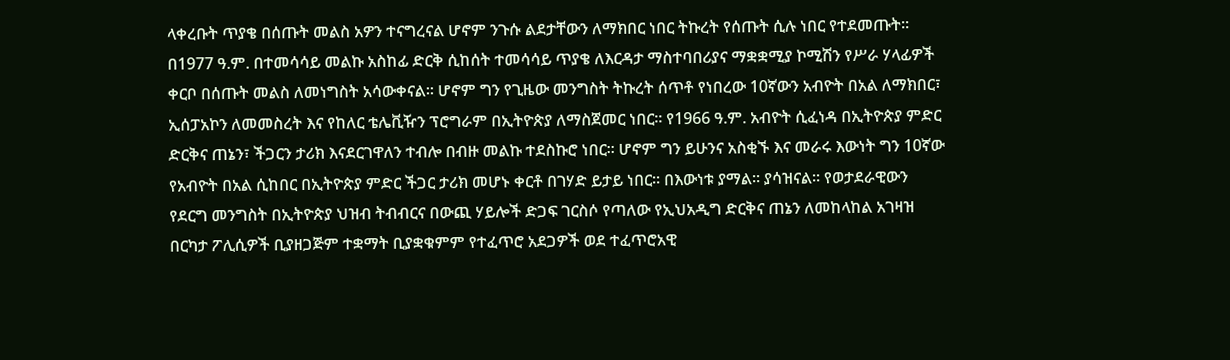ላቀረቡት ጥያቄ በሰጡት መልስ አዎን ተናግረናል ሆኖም ንጉሱ ልደታቸውን ለማክበር ነበር ትኩረት የሰጡት ሲሉ ነበር የተደመጡት፡፡ በ1977 ዓ.ም. በተመሳሳይ መልኩ አስከፊ ድርቅ ሲከሰት ተመሳሳይ ጥያቄ ለእርዳታ ማስተባበሪያና ማቋቋሚያ ኮሚሽን የሥራ ሃላፊዎች ቀርቦ በሰጡት መልስ ለመነግስት አሳውቀናል፡፡ ሆኖም ግን የጊዜው መንግስት ትኩረት ሰጥቶ የነበረው 10ኛውን አብዮት በአል ለማክበር፣ ኢሰፓአኮን ለመመስረት እና የከለር ቴሌቪዥን ፕሮግራም በኢትዮጵያ ለማስጀመር ነበር፡፡ የ1966 ዓ.ም. አብዮት ሲፈነዳ በኢትዮጵያ ምድር ድርቅና ጠኔን፣ ችጋርን ታሪክ እናደርገዋለን ተብሎ በብዙ መልኩ ተደስኩሮ ነበር፡፡ ሆኖም ግን ይሁንና አስቂኙ እና መራሩ እውነት ግን 10ኛው የአብዮት በአል ሲከበር በኢትዮጵያ ምድር ችጋር ታሪክ መሆኑ ቀርቶ በገሃድ ይታይ ነበር፡፡ በእውነቱ ያማል፡፡ ያሳዝናል፡፡ የወታደራዊውን የደርግ መንግስት በኢትዮጵያ ህዝብ ትብብርና በውጪ ሃይሎች ድጋፍ ገርስሶ የጣለው የኢህአዲግ ድርቅና ጠኔን ለመከላከል አገዛዝ በርካታ ፖሊሲዎች ቢያዘጋጅም ተቋማት ቢያቋቁምም የተፈጥሮ አደጋዎች ወደ ተፈጥሮአዊ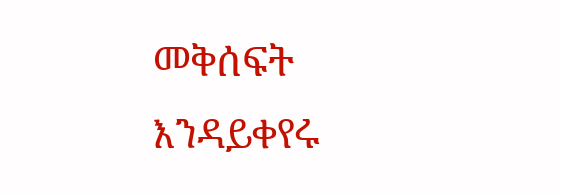መቅሰፍት እንዳይቀየሩ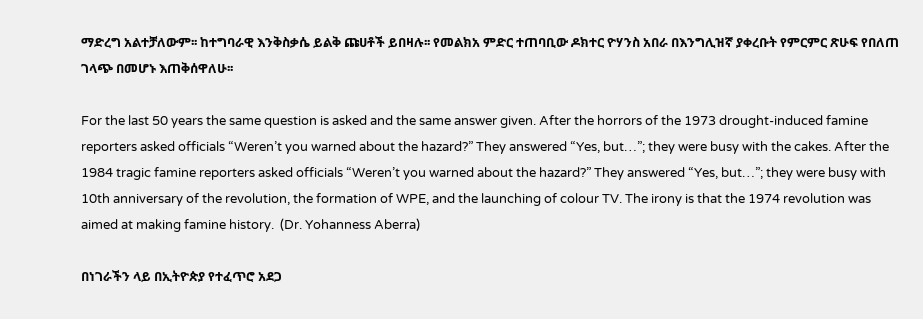ማድረግ አልተቻለውም፡፡ ከተግባራዊ እንቅስቃሴ ይልቅ ጩሀቶች ይበዛሉ፡፡ የመልክአ ምድር ተጠባቢው ዶክተር ዮሃንስ አበራ በእንግሊዝኛ ያቀረቡት የምርምር ጽሁፍ የበለጠ ገላጭ በመሆኑ እጠቅሰዋለሁ፡፡

For the last 50 years the same question is asked and the same answer given. After the horrors of the 1973 drought-induced famine reporters asked officials “Weren’t you warned about the hazard?” They answered “Yes, but…”; they were busy with the cakes. After the 1984 tragic famine reporters asked officials “Weren’t you warned about the hazard?” They answered “Yes, but…”; they were busy with 10th anniversary of the revolution, the formation of WPE, and the launching of colour TV. The irony is that the 1974 revolution was aimed at making famine history.  (Dr. Yohanness Aberra)

በነገራችን ላይ በኢትዮጵያ የተፈጥሮ አደጋ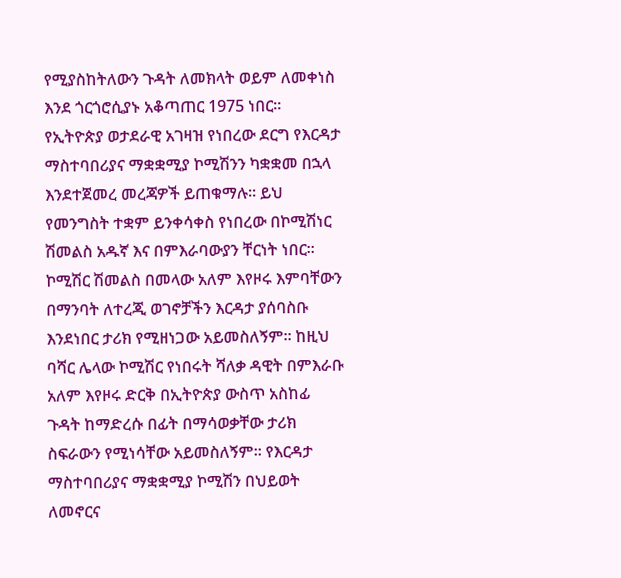የሚያስከትለውን ጉዳት ለመክላት ወይም ለመቀነስ እንደ ጎርጎሮሲያኑ አቆጣጠር 1975 ነበር፡፡ የኢትዮጵያ ወታደራዊ አገዛዝ የነበረው ደርግ የእርዳታ ማስተባበሪያና ማቋቋሚያ ኮሚሽንን ካቋቋመ በኋላ እንደተጀመረ መረጃዎች ይጠቁማሉ፡፡ ይህ የመንግስት ተቋም ይንቀሳቀስ የነበረው በኮሚሽነር ሽመልስ አዱኛ እና በምእራባውያን ቸርነት ነበር፡፡ ኮሚሽር ሽመልስ በመላው አለም እየዞሩ እምባቸውን በማንባት ለተረጂ ወገኖቻችን እርዳታ ያሰባስቡ እንደነበር ታሪክ የሚዘነጋው አይመስለኝም፡፡ ከዚህ ባሻር ሌላው ኮሚሽር የነበሩት ሻለቃ ዳዊት በምእራቡ አለም እየዞሩ ድርቅ በኢትዮጵያ ውስጥ አስከፊ ጉዳት ከማድረሱ በፊት በማሳወቃቸው ታሪክ ስፍራውን የሚነሳቸው አይመስለኝም፡፡ የእርዳታ ማስተባበሪያና ማቋቋሚያ ኮሚሽን በህይወት ለመኖርና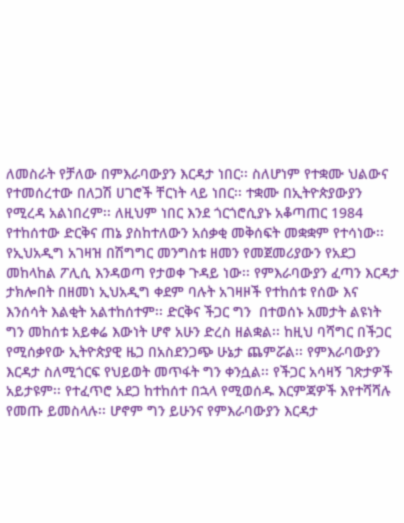ለመስራት የቻለው በምእራባውያን እርዳታ ነበር፡፡ ስለሆነም የተቋሙ ህልውና የተመሰረተው በለጋሽ ሀገሮች ቸርነት ላይ ነበር፡፡ ተቋሙ በኢትዮጵያውያን የሚረዳ አልነበረም፡፡ ለዚህም ነበር እንደ ጎርጎሮሲያኑ አቆጣጠር 1984 የተከሰተው ድርቅና ጠኔ ያስከተለውን አሰቃቂ መቅሰፍት መቋቋም የተሳነው፡፡ የኢህአዲግ አገዛዝ በሽግግር መንግስቱ ዘመን የመጀመሪያውን የአደጋ መከላከል ፖሊሲ እንዳወጣ የታወቀ ጉዳይ ነው፡፡ የምእራባውያን ፈጣን እርዳታ ታክሎበት በዘመነ ኢህአዲግ ቀደም ባሉት አገዛዞች የተከሰቱ የሰው እና እንሰሳት እልቂት አልተከሰተም፡፡ ድርቅና ችጋር ግን  በተወሰኑ አመታት ልዩነት ግን መከሰቱ አይቀሬ እውነት ሆኖ አሁን ድረስ ዘልቋል፡፡ ከዚህ ባሻግር በችጋር የሚሰቃየው ኢትዮጵያዊ ዜጋ በአስደንጋጭ ሁኔታ ጨምሯል፡፡ የምእራባውያን እርዳታ ስለሚጎርፍ የህይወት መጥፋት ግን ቀንሷል፡፡ የችጋር አሳዛኝ ገጽታዎች አይታዩም፡፡ የተፈጥሮ አደጋ ከተከሰተ በኋላ የሚወሰዱ እርምጃዎች እየተሻሻሉ የመጡ ይመስላሉ፡፡ ሆኖም ግን ይሁንና የምእራባውያን እርዳታ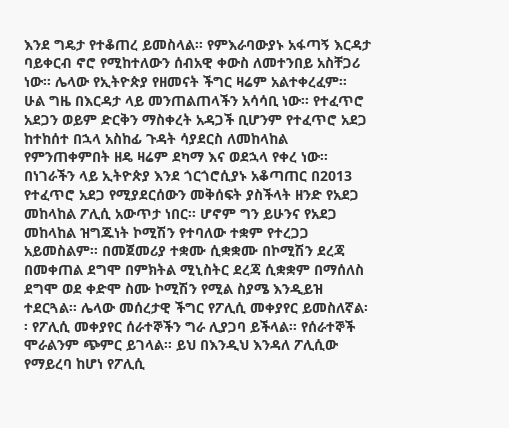እንደ ግዴታ የተቆጠረ ይመስላል፡፡ የምእራባውያኑ አፋጣኝ እርዳታ ባይቀርብ ኖሮ የሚከተለውን ሰብአዊ ቀውስ ለመተንበይ አስቸጋሪ ነው፡፡ ሌላው የኢትዮጵያ የዘመናት ችግር ዛሬም አልተቀረፈም፡፡ ሁል ግዜ በእርዳታ ላይ መንጠልጠላችን አሳሳቢ ነው፡፡ የተፈጥሮ አደጋን ወይም ድርቅን ማስቀረት አዳጋች ቢሆንም የተፈጥሮ አደጋ ከተከሰተ በኋላ አስከፊ ጉዳት ሳያደርስ ለመከላከል የምንጠቀምበት ዘዴ ዛሬም ደካማ እና ወደኋላ የቀረ ነው፡፡ በነገራችን ላይ ኢትዮጵያ እንደ ጎርጎሮሲያኑ አቆጣጠር በ2013 የተፈጥሮ አደጋ የሚያደርሰውን መቅሰፍት ያስችላት ዘንድ የአደጋ መከላከል ፖሊሲ አውጥታ ነበር፡፡ ሆኖም ግን ይሁንና የአደጋ መከላከል ዝግጁነት ኮሚሽን የተባለው ተቋም የተረጋጋ አይመስልም፡፡ በመጀመሪያ ተቋሙ ሲቋቋሙ በኮሚሽን ደረጃ በመቀጠል ደግሞ በምክትል ሚኒስትር ደረጃ ሲቋቋም በማሰለስ ደግሞ ወደ ቀድሞ ስሙ ኮሚሽን የሚል ስያሜ እንዲይዝ ተደርጓል፡፡ ሌላው መሰረታዊ ችግር የፖሊሲ መቀያየር ይመስለኛል፡፡ የፖሊሲ መቀያየር ሰራተኞችን ግራ ሊያጋባ ይችላል፡፡ የሰራተኞች ሞራልንም ጭምር ይገላል፡፡ ይህ በእንዲህ እንዳለ ፖሊሲው የማይረባ ከሆነ የፖሊሲ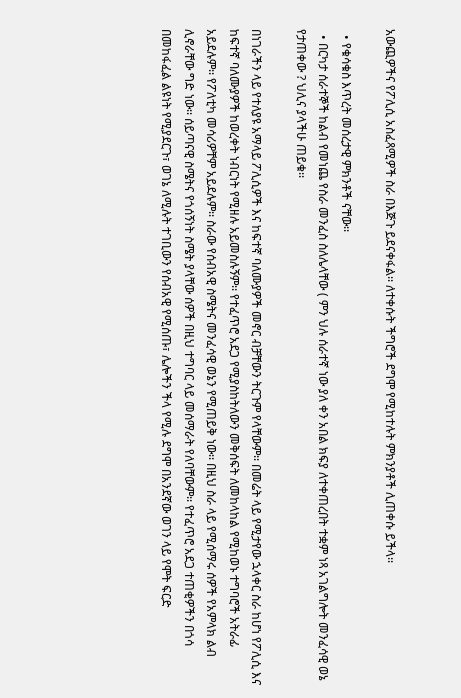አውጪዎችና የፖሊሲ አስፈጻሚዎች ስራ በእጅጉ ይደናቀፋል፡፡ ለተቀሱት ችግሮች ደግሞ የሚከተሉት ምክንያቶች ሊጠቀሱ ይችላ፡፡

  • የቁሳቁስ እጥረት መሰረታዊ ምክንቶች ናቸው፡፡
  • በርካታ ሰራተኞች ከልብ የመነጨ የስራ መንፈስ ስለሌላቸው ( ምን ህሉ ሰራተኛ ነው ያለ ቀን አበል ክፍያ ለተቀጠረበት ተቋም ነጻ አገልግሎት መንፈሳዊ ወኔ የታጠቀው ? ህሊና ያላችሁ ጠይቁ፡፡

በነገራችን ላይ የተለያዩ አማላይ ፖሊሲዎች እና ከፍተኛ ባለሙያዎች መኖር ብቻቸውን ትርጉም የላቸውም፡፡ በመሬት ላይ የሚታየው ኋላቀር ስራ ከሆነ የፖሊሲ እና ከፍተኛ ባለሙያዎች ከወረቀት ነብርነት የሚዘሉ አይመስሉኝም፡፡ የተፈጥሮ አደጋ የሚያስከትለውን መቅሰፍት ለመከላከል የሚከወኑ ተግባሮች አትራፊ አይደሉም፡፡ የፖለቲካ መሳሪዎቸም አይደሉም፡፡ ስራው የሰብአዊ ስሜትና መንፈሳዊ ወኔን የሚጠይቅ ነው፡፡ በዚህ ስራ ላይ የሚሰማሩ ሰዎች የአምላክ ልብ ሊኖራቸው ግድ ነው፡፡ ሰይጣናዊ ስሜትና የጎሰኝነት ስሜት ያላቸው ሰዎች በዚህ ተግባር ላይ መሰማራት የለባቸውም፡፡ የተፈጥሮ አደጋ ተጠቂዎችን በጎሳ በመከፋፈል ልዩነት የሚያደርጉ፣ ወገኔ ለሚሉት ተገቢውን የሰብአዊ የሚሰጡ፣ ሌሎችን ችላ የሚሉ ደግሞ በአንደኛው ወገን ላይ የሞት ፍርድ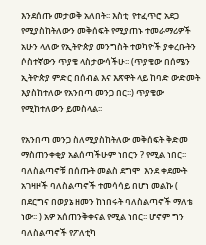እንደሰጡ መታወቅ አለበት፡፡ እስቲ  የተፈጥሮ አደጋ የሚያስከትለውን መቅሰፍት የሚያጠኑ ተመራማሪዎች አሁን ላለው የኢትዮጵያ መንግስት ተወካዮች ያቀረቡትን ሶስተኛውን ጥያቄ ላስታውሳችሁ፡፡ (ጥያቄው በሰሜን ኢትዮጵያ ምድር በሰብል እና እጽዋት ላይ ከባድ ውድመት እያስከተለው የአንበጣ መንጋ በር፡፡) ጥያቄው የሚከተለውን ይመስላል፡፡

የአንበጣ መንጋ ስለሚያስከትለው መቅሰፍት ቅድመ ማስጠንቀቂያ አልሰጣችሁም ነበርን ? የሚል ነበር፡፡ ባለስልጣኖቹ በሰጡት መልስ ደግሞ  እንደ ቀደሙት አገዛዞች ባለስልጣኖች ተመሳሳይ በሆነ መልኩ ( በደርግና በወያኔ ዘመን ከነበሩት ባለስልጣኖች ማለቴ ነው፡፡ ) አዎ አሰጠንቅቀናል የሚል ነበር፡፡ ሆኖም ግን ባለስልጣኖች የፖለቲካ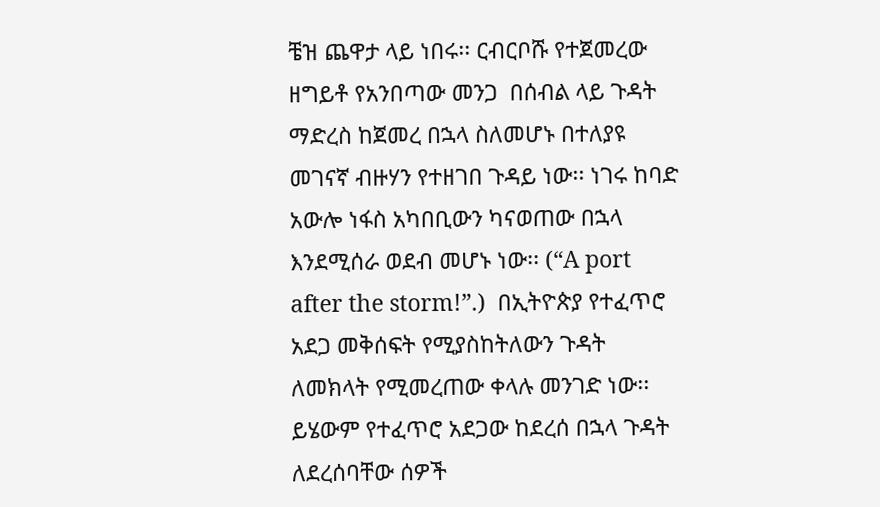ቼዝ ጨዋታ ላይ ነበሩ፡፡ ርብርቦሹ የተጀመረው ዘግይቶ የአንበጣው መንጋ  በሰብል ላይ ጉዳት ማድረስ ከጀመረ በኋላ ስለመሆኑ በተለያዩ መገናኛ ብዙሃን የተዘገበ ጉዳይ ነው፡፡ ነገሩ ከባድ አውሎ ነፋስ አካበቢውን ካናወጠው በኋላ እንደሚሰራ ወደብ መሆኑ ነው፡፡ (“A port after the storm!”.)  በኢትዮጵያ የተፈጥሮ አደጋ መቅሰፍት የሚያስከትለውን ጉዳት ለመክላት የሚመረጠው ቀላሉ መንገድ ነው፡፡ ይሄውም የተፈጥሮ አደጋው ከደረሰ በኋላ ጉዳት ለደረሰባቸው ሰዎች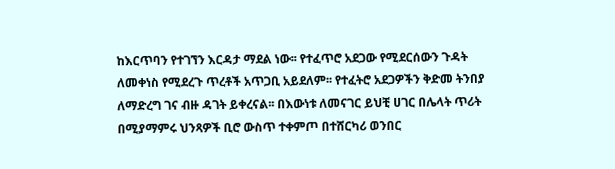ከእርጥባን የተገኘን እርዳታ ማደል ነው፡፡ የተፈጥሮ አደጋው የሚደርሰውን ጉዳት ለመቀነስ የሚደረጉ ጥረቶች አጥጋቢ አይደለም፡፡ የተፈትሮ አደጋዎችን ቅድመ ትንበያ ለማድረግ ገና ብዙ ዳገት ይቀረናል፡፡ በእውነቱ ለመናገር ይህቺ ሀገር በሌላት ጥሪት በሚያማምሩ ህንጻዎች ቢሮ ውስጥ ተቀምጦ በተሸርካሪ ወንበር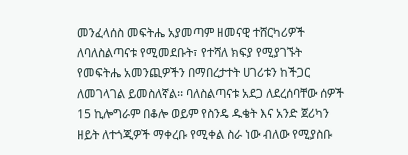መንፈላሰስ መፍትሔ አያመጣም ዘመናዊ ተሸርካሪዎች ለባለስልጣናቱ የሚመደቡት፣ የተሻለ ክፍያ የሚያገኙት የመፍትሔ አመንጪዎችን በማበረታተት ሀገሪቱን ከችጋር ለመገላገል ይመስለኛል፡፡ ባለስልጣናቱ አደጋ ለደረሰባቸው ሰዎች 15 ኪሎግራም በቆሎ ወይም የስንዴ ዱቄት እና አንድ ጀሪካን ዘይት ለተጎጂዎች ማቀረቡ የሚቀል ስራ ነው ብለው የሚያስቡ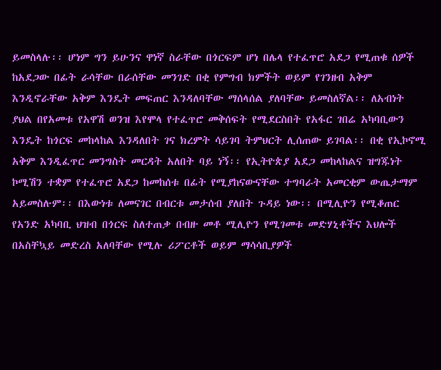ይመስላሉ፡፡ ሆነም ግን ይሁንና ዋነኛ ስራቸው በጎርፍም ሆነ በሌላ የተፈጥሮ አደጋ የሚጠቁ ሰዎች ከአደጋው በፊት ራሳቸው በራሰቸው መንገድ በቂ የምግብ ክምችት ወይም የገንዘብ አቅም እንዲኖራቸው አቅም እንዴት መፍጠር እንዳለባቸው ማሰላሰል ያለባቸው ይመስለኛል፡፡ ለአብነት ያህል በየአመቱ የአዋሽ ወንዝ እየሞላ የተፈጥሮ መቅሰፍት የሚደርስበት የአፋር ገበሬ አካባቢውን እንዴት ከጎርፍ መከላከል እንዳለበት ገና ክረምት ሳይገባ ትምህርት ሊሰጠው ይገባል፡፡ በቂ የኢኮኖሚ አቅም እንዲፈጥር መንግስት መርዳት አለበት ባይ ነኝ፡፡ የኢትዮጵያ አደጋ መከላከልና ዝግጁነት ኮሚሽን ተቋም የተፈጥሮ አደጋ ከመከሰቱ በፊት የሚያከናውናቸው ተግባራት አመርቂም ውጤታማም አይመስሉም፡፡ በእውነቱ ለመናገር በብርቱ መታሰብ ያለበት ጉዳይ ነው፡፡ በሚሊዮን የሚቆጠር የአንድ አካባቢ ህዝብ በጎርፍ ስለተጠቃ በብዙ መቶ ሚሊዮን የሚገመቱ መድሃኒቶችና እህሎች በአስቸኳይ መድረስ አለባቸው የሚሉ ሪፖርቶች ወይም ማሳሳቢያዎች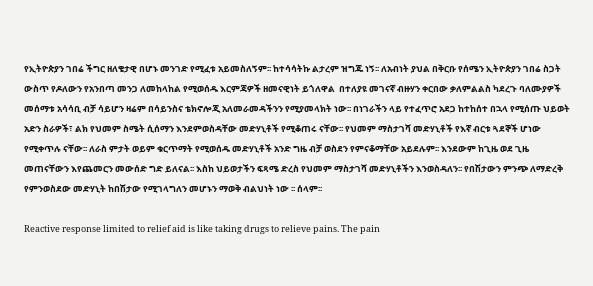የኢትዮጵያን ገበሬ ችግር ዘለቄታዊ በሆኑ መንገድ የሚፈቱ አይመስለኝም፡፡ ከተሳሳትኩ ልታረም ዝግጁ ነኝ፡፡ ለአብነት ያህል በቅርቡ የሰሜን ኢትዮጵያን ገበሬ ስጋት ውስጥ የዶለውን የአንበጣ መንጋ ለመከላከል የሚወሰዱ እርምጃዎች ዘመናዊነት ይጎለዋል  በተለያዩ መገናኛ ብዙሃን ቀርበው ቃለምልልስ ካደረጉ ባለሙያዎች መሰማቱ አሳሳቢ ብቻ ሳይሆን ዛሬም በሳይንስና ቴክኖሎጂ አለመራመዳችንን የሚያመላክት ነው፡፡ በነገራችን ላይ የተፈጥሮ አደጋ ከተከሰተ በኋላ የሚሰጡ ህይወት አድን ስራዎች፣ ልክ የህመም ስሜት ሲሰማን እንደምወስዳቸው መድሃኒቶች የሚቆጠሩ ናቸው፡፡ የህመም ማስታገሻ መድሃኒቶች የእኛ ብርቱ ጓደኞች ሆነው የሚቀጥሉ ናቸው፡፡ ለራስ ምታት ወይም ቁርጥማት የሚወሰዱ መድሃኒቶች አንድ ግዜ ብቻ ወስደን የምናቆማቸው አይደሉም፡፡ እንደውም ከጊዜ ወደ ጊዜ መጠናቸውን እየጨመርን መውሰድ ግድ ይለናል፡፡ እስከ ህይወታችን ፍጻሜ ድረስ የህመም ማስታገሻ መድሃኒቶችን እንወስዳለን፡፡ የበሽታውን ምንጭ ለማድረቅ የምንወስደው መድሃኒት ከበሽታው የሚገላግለን መሆኑን ማወቅ ብልህነት ነው ፡፡ ሰላም፡፡

Reactive response limited to relief aid is like taking drugs to relieve pains. The pain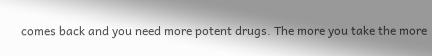comes back and you need more potent drugs. The more you take the more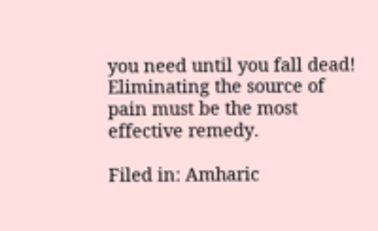you need until you fall dead! Eliminating the source of pain must be the most effective remedy.

Filed in: Amharic